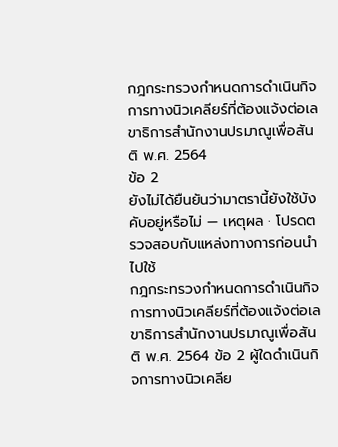กฎกระทรวงกำหนดการดำเนินกิจการทางนิวเคลียร์ที่ต้องแจ้งต่อเลขาธิการสำนักงานปรมาณูเพื่อสันติ พ.ศ. 2564
ข้อ 2
ยังไม่ได้ยืนยันว่ามาตรานี้ยังใช้บังคับอยู่หรือไม่ — เหตุผล · โปรดตรวจสอบกับแหล่งทางการก่อนนำไปใช้
กฎกระทรวงกำหนดการดำเนินกิจการทางนิวเคลียร์ที่ต้องแจ้งต่อเลขาธิการสำนักงานปรมาณูเพื่อสันติ พ.ศ. 2564 ข้อ 2 ผู้ใดดำเนินกิจการทางนิวเคลีย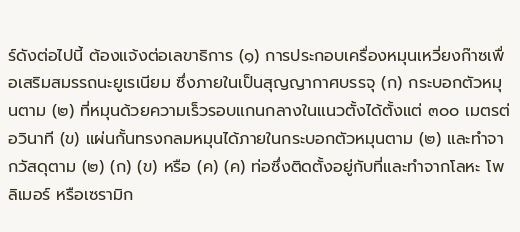ร์ดังต่อไปนี้ ต้องแจ้งต่อเลขาธิการ (๑) การประกอบเครื่องหมุนเหวี่ยงก๊าซเพื่อเสริมสมรรถนะยูเรเนียม ซึ่งภายในเป็นสุญญากาศบรรจุ (ก) กระบอกตัวหมุนตาม (๒) ที่หมุนด้วยความเร็วรอบแกนกลางในแนวตั้งได้ตั้งแต่ ๓๐๐ เมตรต่อวินาที (ข) แผ่นกั้นทรงกลมหมุนได้ภายในกระบอกตัวหมุนตาม (๒) และทำจากวัสดุตาม (๒) (ก) (ข) หรือ (ค) (ค) ท่อซึ่งติดตั้งอยู่กับที่และทำจากโลหะ โพลิเมอร์ หรือเซรามิก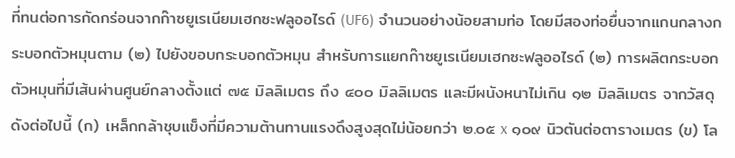ที่ทนต่อการกัดกร่อนจากก๊าซยูเรเนียมเฮกซะฟลูออไรด์ (UF6) จำนวนอย่างน้อยสามท่อ โดยมีสองท่อยื่นจากแกนกลางกระบอกตัวหมุนตาม (๒) ไปยังขอบกระบอกตัวหมุน สำหรับการแยกก๊าซยูเรเนียมเฮกซะฟลูออไรด์ (๒) การผลิตกระบอกตัวหมุนที่มีเส้นผ่านศูนย์กลางตั้งแต่ ๗๕ มิลลิเมตร ถึง ๔๐๐ มิลลิเมตร และมีผนังหนาไม่เกิน ๑๒ มิลลิเมตร จากวัสดุดังต่อไปนี้ (ก) เหล็กกล้าชุบแข็งที่มีความต้านทานแรงดึงสูงสุดไม่น้อยกว่า ๒.๐๕ x ๑๐๙ นิวตันต่อตารางเมตร (ข) โล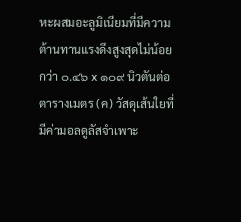หะผสมอะลูมิเนียมที่มีความต้านทานแรงดึงสูงสุดไม่น้อยกว่า ๐.๔๖ x ๑๐๙ นิวตันต่อตารางเมตร (ค) วัสดุเส้นใยที่มีค่ามอลดูลัสจำเพาะ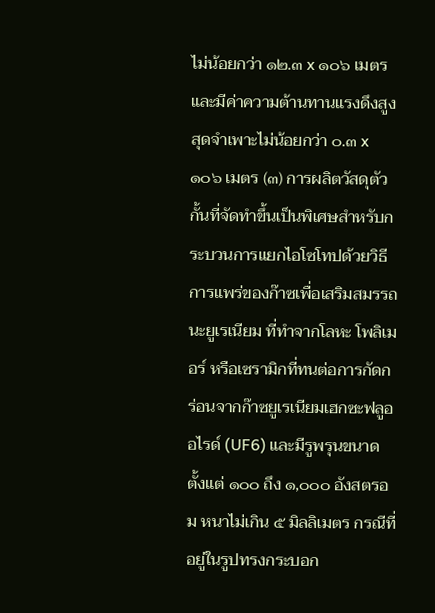ไม่น้อยกว่า ๑๒.๓ x ๑๐๖ เมตร และมีค่าความต้านทานแรงดึงสูงสุดจำเพาะไม่น้อยกว่า ๐.๓ x ๑๐๖ เมตร (๓) การผลิตวัสดุตัวกั้นที่จัดทำขึ้นเป็นพิเศษสำหรับกระบวนการแยกไอโซโทปด้วยวิธีการแพร่ของก๊าซเพื่อเสริมสมรรถนะยูเรเนียม ที่ทำจากโลหะ โพลิเมอร์ หรือเซรามิกที่ทนต่อการกัดกร่อนจากก๊าซยูเรเนียมเฮกซะฟลูออไรด์ (UF6) และมีรูพรุนขนาดตั้งแต่ ๑๐๐ ถึง ๑,๐๐๐ อังสตรอม หนาไม่เกิน ๕ มิลลิเมตร กรณีที่อยู่ในรูปทรงกระบอก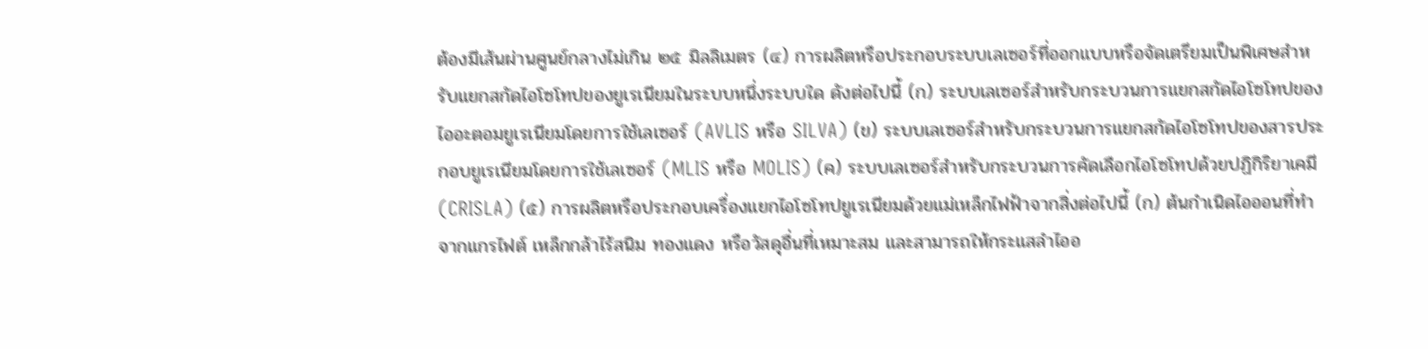ต้องมีเส้นผ่านศูนย์กลางไม่เกิน ๒๕ มิลลิเมตร (๔) การผลิตหรือประกอบระบบเลเซอร์ที่ออกแบบหรือจัดเตรียมเป็นพิเศษสำหรับแยกสกัดไอโซโทปของยูเรเนียมในระบบหนึ่งระบบใด ดังต่อไปนี้ (ก) ระบบเลเซอร์สำหรับกระบวนการแยกสกัดไอโซโทปของไออะตอมยูเรเนียมโดยการใช้เลเซอร์ (AVLIS หรือ SILVA) (ข) ระบบเลเซอร์สำหรับกระบวนการแยกสกัดไอโซโทปของสารประกอบยูเรเนียมโดยการใช้เลเซอร์ (MLIS หรือ MOLIS) (ค) ระบบเลเซอร์สำหรับกระบวนการคัดเลือกไอโซโทปด้วยปฏิกิริยาเคมี (CRISLA) (๕) การผลิตหรือประกอบเครื่องแยกไอโซโทปยูเรเนียมด้วยแม่เหล็กไฟฟ้าจากสิ่งต่อไปนี้ (ก) ต้นกำเนิดไอออนที่ทำจากแกรไฟต์ เหล็กกล้าไร้สนิม ทองแดง หรือวัสดุอื่นที่เหมาะสม และสามารถให้กระแสลำไออ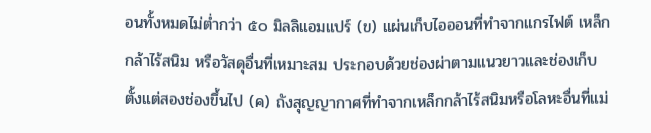อนทั้งหมดไม่ต่ำกว่า ๕๐ มิลลิแอมแปร์ (ข) แผ่นเก็บไอออนที่ทำจากแกรไฟต์ เหล็กกล้าไร้สนิม หรือวัสดุอื่นที่เหมาะสม ประกอบด้วยช่องผ่าตามแนวยาวและช่องเก็บ ตั้งแต่สองช่องขึ้นไป (ค) ถังสุญญากาศที่ทำจากเหล็กกล้าไร้สนิมหรือโลหะอื่นที่แม่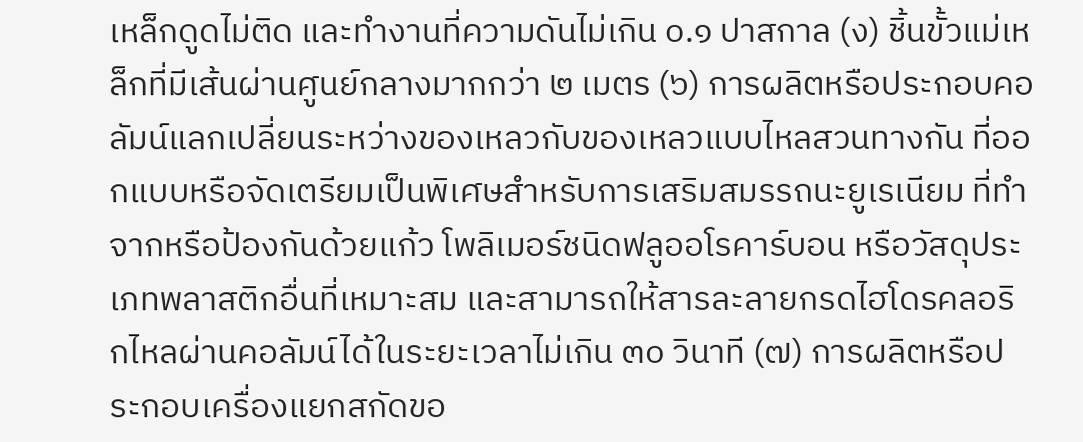เหล็กดูดไม่ติด และทำงานที่ความดันไม่เกิน ๐.๑ ปาสกาล (ง) ชิ้นขั้วแม่เหล็กที่มีเส้นผ่านศูนย์กลางมากกว่า ๒ เมตร (๖) การผลิตหรือประกอบคอลัมน์แลกเปลี่ยนระหว่างของเหลวกับของเหลวแบบไหลสวนทางกัน ที่ออกแบบหรือจัดเตรียมเป็นพิเศษสำหรับการเสริมสมรรถนะยูเรเนียม ที่ทำจากหรือป้องกันด้วยแก้ว โพลิเมอร์ชนิดฟลูออโรคาร์บอน หรือวัสดุประเภทพลาสติกอื่นที่เหมาะสม และสามารถให้สารละลายกรดไฮโดรคลอริกไหลผ่านคอลัมน์ได้ในระยะเวลาไม่เกิน ๓๐ วินาที (๗) การผลิตหรือประกอบเครื่องแยกสกัดขอ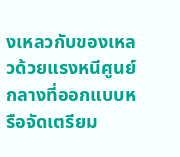งเหลวกับของเหลวด้วยแรงหนีศูนย์กลางที่ออกแบบหรือจัดเตรียม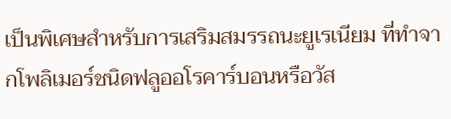เป็นพิเศษสำหรับการเสริมสมรรถนะยูเรเนียม ที่ทำจากโพลิเมอร์ชนิดฟลูออโรคาร์บอนหรือวัส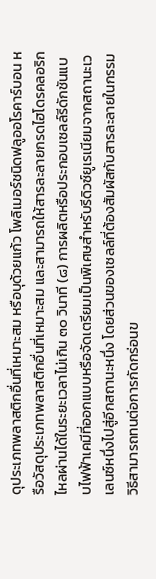ดุประเภทพลาสติกอื่นที่เหมาะสม หรือบุด้วยแก้ว โพลิเมอร์ชนิดฟลูออโรคาร์บอน หรือวัสดุประเภทพลาสติกอื่นที่เหมาะสม และสามารถให้สารละลายกรดไฮโดรคลอริกไหลผ่านได้ในระยะเวลาไม่เกิน ๓๐ วินาที (๘) การผลิตหรือประกอบเซลล์รีดักชันแบบไฟฟ้าเคมีที่ออกแบบหรือจัดเตรียมเป็นพิเศษสำหรับรีดิวซ์ยูเรเนียมจากสถานะเวเลนซ์หนึ่งไปสู่อีกสถานะหนึ่ง โดยส่วนของเซลล์ที่ต้องสัมผัสกับสารละลายในกรรมวิธีสามารถทนต่อการกัดกร่อนข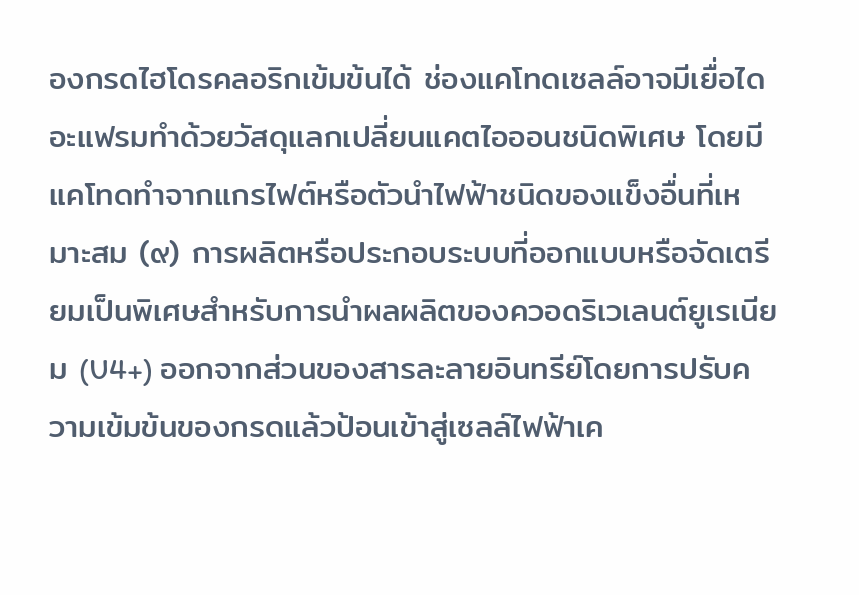องกรดไฮโดรคลอริกเข้มข้นได้ ช่องแคโทดเซลล์อาจมีเยื่อไดอะแฟรมทำด้วยวัสดุแลกเปลี่ยนแคตไอออนชนิดพิเศษ โดยมีแคโทดทำจากแกรไฟต์หรือตัวนำไฟฟ้าชนิดของแข็งอื่นที่เหมาะสม (๙) การผลิตหรือประกอบระบบที่ออกแบบหรือจัดเตรียมเป็นพิเศษสำหรับการนำผลผลิตของควอดริเวเลนต์ยูเรเนียม (U4+) ออกจากส่วนของสารละลายอินทรีย์โดยการปรับความเข้มข้นของกรดแล้วป้อนเข้าสู่เซลล์ไฟฟ้าเค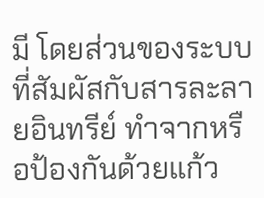มี โดยส่วนของระบบที่สัมผัสกับสารละลายอินทรีย์ ทำจากหรือป้องกันด้วยแก้ว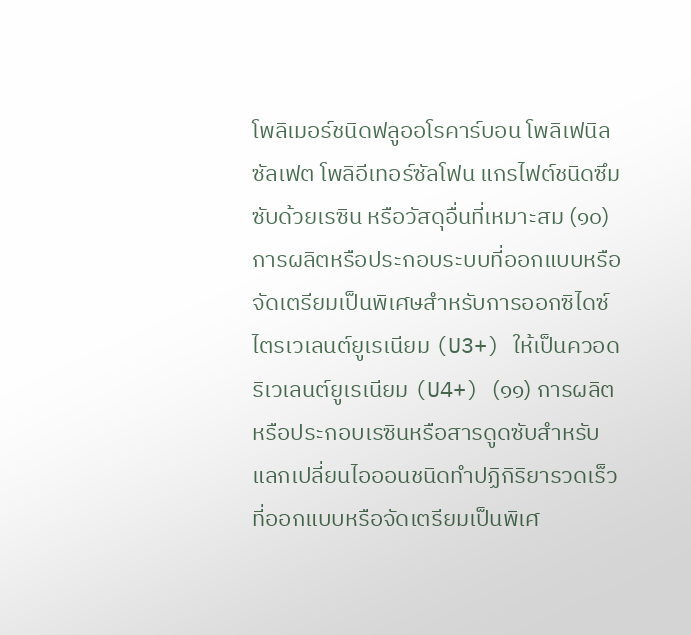โพลิเมอร์ชนิดฟลูออโรคาร์บอน โพลิเฟนิลซัลเฟต โพลิอีเทอร์ซัลโฟน แกรไฟต์ชนิดซึมซับด้วยเรซิน หรือวัสดุอื่นที่เหมาะสม (๑๐) การผลิตหรือประกอบระบบที่ออกแบบหรือจัดเตรียมเป็นพิเศษสำหรับการออกซิไดซ์ไตรเวเลนต์ยูเรเนียม (U3+) ให้เป็นควอดริเวเลนต์ยูเรเนียม (U4+) (๑๑) การผลิตหรือประกอบเรซินหรือสารดูดซับสำหรับแลกเปลี่ยนไอออนชนิดทำปฏิกิริยารวดเร็วที่ออกแบบหรือจัดเตรียมเป็นพิเศ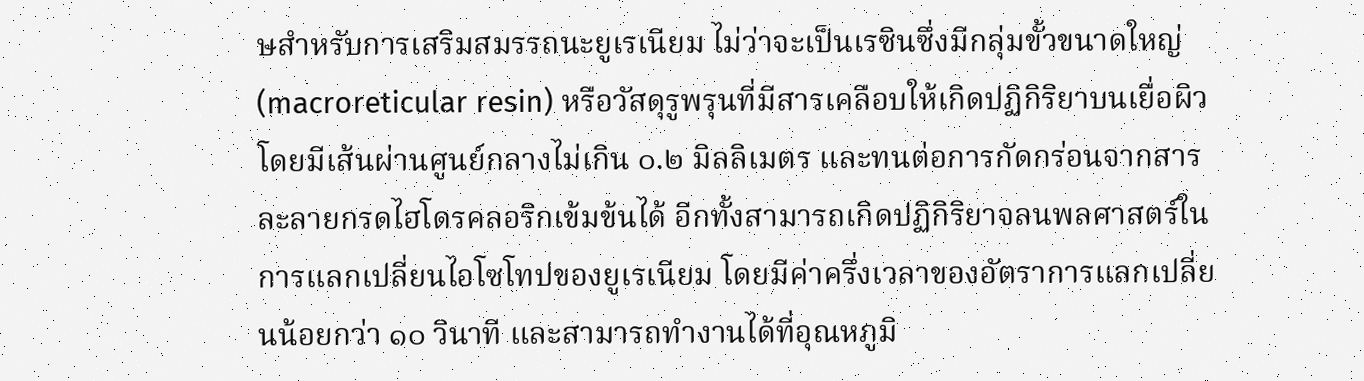ษสำหรับการเสริมสมรรถนะยูเรเนียม ไม่ว่าจะเป็นเรซินซึ่งมีกลุ่มขั้วขนาดใหญ่ (macroreticular resin) หรือวัสดุรูพรุนที่มีสารเคลือบให้เกิดปฏิกิริยาบนเยื่อผิว โดยมีเส้นผ่านศูนย์กลางไม่เกิน ๐.๒ มิลลิเมตร และทนต่อการกัดกร่อนจากสารละลายกรดไฮโดรคลอริกเข้มข้นได้ อีกทั้งสามารถเกิดปฏิกิริยาจลนพลศาสตร์ในการแลกเปลี่ยนไอโซโทปของยูเรเนียม โดยมีค่าครึ่งเวลาของอัตราการแลกเปลี่ยนน้อยกว่า ๑๐ วินาที และสามารถทำงานได้ที่อุณหภูมิ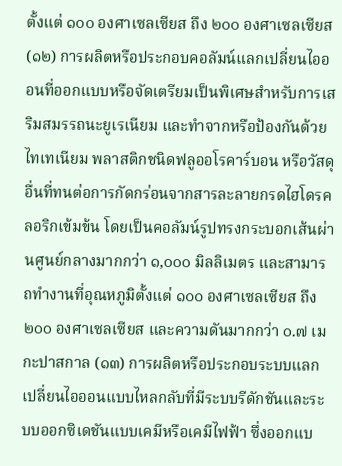ตั้งแต่ ๑๐๐ องศาเซลเซียส ถึง ๒๐๐ องศาเซลเซียส (๑๒) การผลิตหรือประกอบคอลัมน์แลกเปลี่ยนไอออนที่ออกแบบหรือจัดเตรียมเป็นพิเศษสำหรับการเสริมสมรรถนะยูเรเนียม และทำจากหรือป้องกันด้วยไทเทเนียม พลาสติกชนิดฟลูออโรคาร์บอน หรือวัสดุอื่นที่ทนต่อการกัดกร่อนจากสารละลายกรดไฮโดรคลอริกเข้มข้น โดยเป็นคอลัมน์รูปทรงกระบอกเส้นผ่านศูนย์กลางมากกว่า ๑,๐๐๐ มิลลิเมตร และสามารถทำงานที่อุณหภูมิตั้งแต่ ๑๐๐ องศาเซลเซียส ถึง ๒๐๐ องศาเซลเซียส และความดันมากกว่า ๐.๗ เมกะปาสกาล (๑๓) การผลิตหรือประกอบระบบแลกเปลี่ยนไอออนแบบไหลกลับที่มีระบบรีดักชันและระบบออกซิเดชันแบบเคมีหรือเคมีไฟฟ้า ซึ่งออกแบ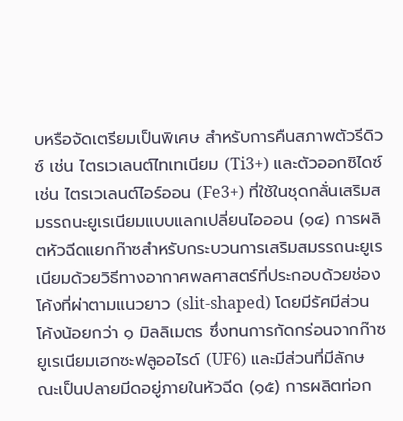บหรือจัดเตรียมเป็นพิเศษ สำหรับการคืนสภาพตัวรีดิวซ์ เช่น ไตรเวเลนต์ไทเทเนียม (Ti3+) และตัวออกซิไดซ์ เช่น ไตรเวเลนต์ไอร์ออน (Fe3+) ที่ใช้ในชุดกลั่นเสริมสมรรถนะยูเรเนียมแบบแลกเปลี่ยนไอออน (๑๔) การผลิตหัวฉีดแยกก๊าซสำหรับกระบวนการเสริมสมรรถนะยูเรเนียมด้วยวิธีทางอากาศพลศาสตร์ที่ประกอบด้วยช่องโค้งที่ผ่าตามแนวยาว (slit-shaped) โดยมีรัศมีส่วนโค้งน้อยกว่า ๑ มิลลิเมตร ซึ่งทนการกัดกร่อนจากก๊าซยูเรเนียมเฮกซะฟลูออไรด์ (UF6) และมีส่วนที่มีลักษณะเป็นปลายมีดอยู่ภายในหัวฉีด (๑๕) การผลิตท่อก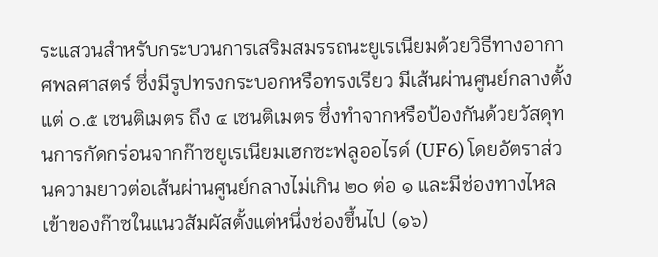ระแสวนสำหรับกระบวนการเสริมสมรรถนะยูเรเนียมด้วยวิธีทางอากาศพลศาสตร์ ซึ่งมีรูปทรงกระบอกหรือทรงเรียว มีเส้นผ่านศูนย์กลางตั้งแต่ ๐.๕ เซนติเมตร ถึง ๔ เซนติเมตร ซึ่งทำจากหรือป้องกันด้วยวัสดุทนการกัดกร่อนจากก๊าซยูเรเนียมเฮกซะฟลูออไรด์ (UF6) โดยอัตราส่วนความยาวต่อเส้นผ่านศูนย์กลางไม่เกิน ๒๐ ต่อ ๑ และมีช่องทางไหลเข้าของก๊าซในแนวสัมผัสตั้งแต่หนึ่งช่องขึ้นไป (๑๖)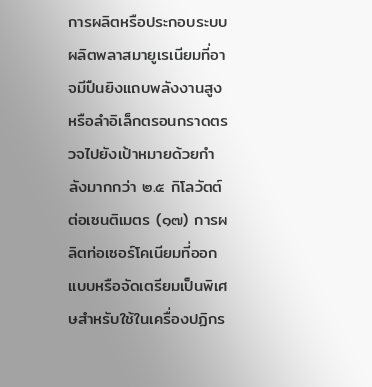การผลิตหรือประกอบระบบผลิตพลาสมายูเรเนียมที่อาจมีปืนยิงแถบพลังงานสูงหรือลำอิเล็กตรอนกราดตรวจไปยังเป้าหมายด้วยกำลังมากกว่า ๒.๕ กิโลวัตต์ ต่อเซนติเมตร (๑๗) การผลิตท่อเซอร์โคเนียมที่ออกแบบหรือจัดเตรียมเป็นพิเศษสำหรับใช้ในเครื่องปฏิกร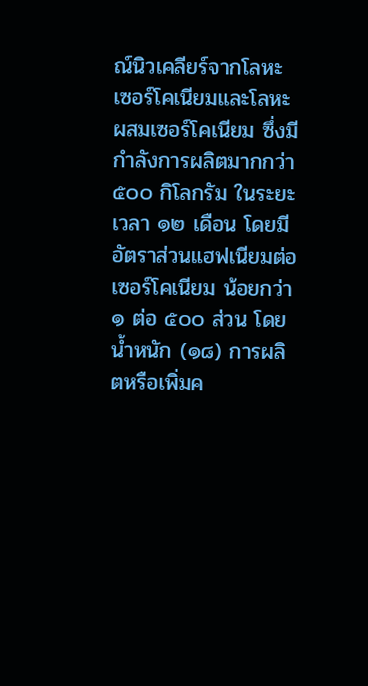ณ์นิวเคลียร์จากโลหะเซอร์โคเนียมและโลหะผสมเซอร์โคเนียม ซึ่งมีกำลังการผลิตมากกว่า ๕๐๐ กิโลกรัม ในระยะเวลา ๑๒ เดือน โดยมีอัตราส่วนแฮฟเนียมต่อเซอร์โคเนียม น้อยกว่า ๑ ต่อ ๕๐๐ ส่วน โดยน้ำหนัก (๑๘) การผลิตหรือเพิ่มค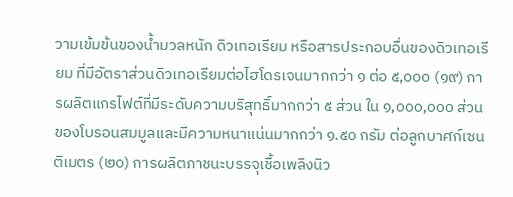วามเข้มข้นของน้ำมวลหนัก ดิวเทอเรียม หรือสารประกอบอื่นของดิวเทอเรียม ที่มีอัตราส่วนดิวเทอเรียมต่อไฮโดรเจนมากกว่า ๑ ต่อ ๕,๐๐๐ (๑๙) การผลิตแกรไฟต์ที่มีระดับความบริสุทธิ์มากกว่า ๕ ส่วน ใน ๑,๐๐๐,๐๐๐ ส่วนของโบรอนสมมูลและมีความหนาแน่นมากกว่า ๑.๕๐ กรัม ต่อลูกบาศก์เซนติเมตร (๒๐) การผลิตภาชนะบรรจุเชื้อเพลิงนิว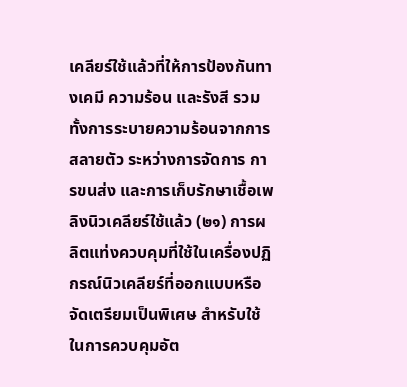เคลียร์ใช้แล้วที่ให้การป้องกันทางเคมี ความร้อน และรังสี รวมทั้งการระบายความร้อนจากการสลายตัว ระหว่างการจัดการ การขนส่ง และการเก็บรักษาเชื้อเพลิงนิวเคลียร์ใช้แล้ว (๒๑) การผลิตแท่งควบคุมที่ใช้ในเครื่องปฏิกรณ์นิวเคลียร์ที่ออกแบบหรือจัดเตรียมเป็นพิเศษ สำหรับใช้ในการควบคุมอัต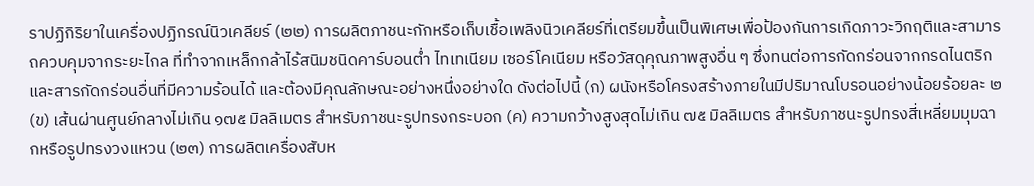ราปฏิกิริยาในเครื่องปฏิกรณ์นิวเคลียร์ (๒๒) การผลิตภาชนะกักหรือเก็บเชื้อเพลิงนิวเคลียร์ที่เตรียมขึ้นเป็นพิเศษเพื่อป้องกันการเกิดภาวะวิกฤติและสามารถควบคุมจากระยะไกล ที่ทำจากเหล็กกล้าไร้สนิมชนิดคาร์บอนต่ำ ไทเทเนียม เซอร์โคเนียม หรือวัสดุคุณภาพสูงอื่น ๆ ซึ่งทนต่อการกัดกร่อนจากกรดไนตริกและสารกัดกร่อนอื่นที่มีความร้อนได้ และต้องมีคุณลักษณะอย่างหนึ่งอย่างใด ดังต่อไปนี้ (ก) ผนังหรือโครงสร้างภายในมีปริมาณโบรอนอย่างน้อยร้อยละ ๒ (ข) เส้นผ่านศูนย์กลางไม่เกิน ๑๗๕ มิลลิเมตร สำหรับภาชนะรูปทรงกระบอก (ค) ความกว้างสูงสุดไม่เกิน ๗๕ มิลลิเมตร สำหรับภาชนะรูปทรงสี่เหลี่ยมมุมฉากหรือรูปทรงวงแหวน (๒๓) การผลิตเครื่องสับห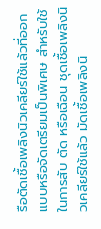รือตัดเชื้อเพลิงนิวเคลียร์ใช้แล้วที่ออกแบบหรือจัดเตรียมเป็นพิเศษ สำหรับใช้ในการสับ ตัด หรือเฉือน ชุดเชื้อเพลิงนิวเคลียร์ใช้แล้ว มัดเชื้อเพลิงนิ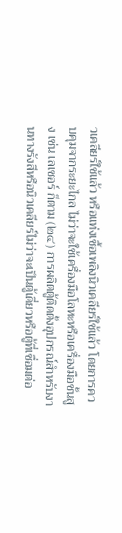วเคลียร์ใช้แล้ว หรือแท่งเชื้อเพลิงนิวเคลียร์ใช้แล้ว โดยการควบคุมจากระยะไกล ไม่ว่าจะใช้เครื่องมือโลหะหรือเครื่องมือชั้นสูง เช่น เลเซอร์ ก็ตาม (๒๔) การผลิตตู้ติดตั้งอุปกรณ์สำหรับงานทางรังสีหรือนิวเคลียร์ไม่ว่าจะเป็นตู้เดี่ยวหรือตู้ที่เชื่อมต่อ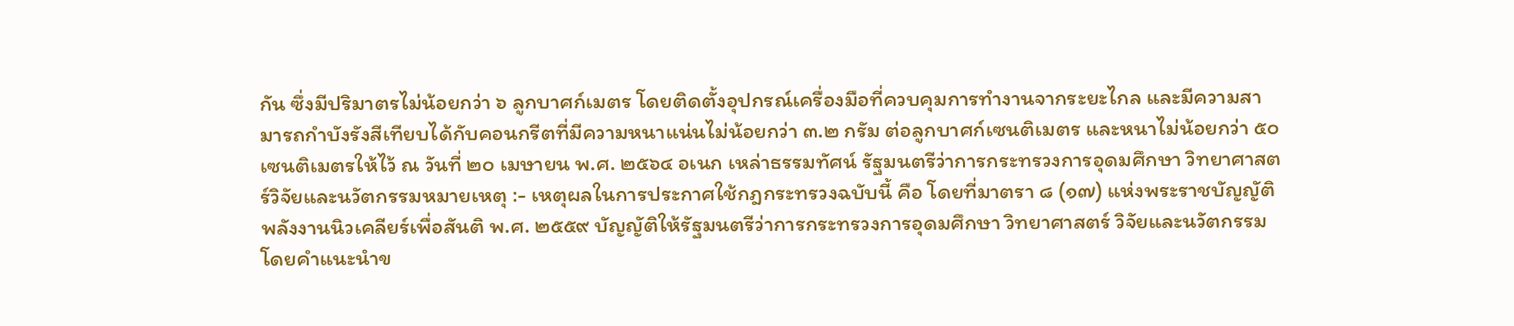กัน ซึ่งมีปริมาตรไม่น้อยกว่า ๖ ลูกบาศก์เมตร โดยติดตั้งอุปกรณ์เครื่องมือที่ควบคุมการทำงานจากระยะไกล และมีความสามารถกำบังรังสีเทียบได้กับคอนกรีตที่มีความหนาแน่นไม่น้อยกว่า ๓.๒ กรัม ต่อลูกบาศก์เซนติเมตร และหนาไม่น้อยกว่า ๕๐ เซนติเมตรให้ไว้ ณ วันที่ ๒๐ เมษายน พ.ศ. ๒๕๖๔ อเนก เหล่าธรรมทัศน์ รัฐมนตรีว่าการกระทรวงการอุดมศึกษา วิทยาศาสตร์วิจัยและนวัตกรรมหมายเหตุ :- เหตุผลในการประกาศใช้กฎกระทรวงฉบับนี้ คือ โดยที่มาตรา ๘ (๑๗) แห่งพระราชบัญญัติพลังงานนิวเคลียร์เพื่อสันติ พ.ศ. ๒๕๕๙ บัญญัติให้รัฐมนตรีว่าการกระทรวงการอุดมศึกษา วิทยาศาสตร์ วิจัยและนวัตกรรมโดยคำแนะนำข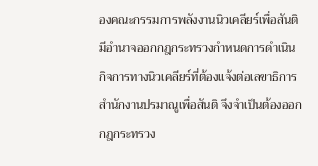องคณะกรรมการพลังงานนิวเคลียร์เพื่อสันติมีอำนาจออกกฎกระทรวงกำหนดการดำเนินกิจการทางนิวเคลียร์ที่ต้องแจ้งต่อเลขาธิการสำนักงานปรมาณูเพื่อสันติ จึงจำเป็นต้องออกกฎกระทรวง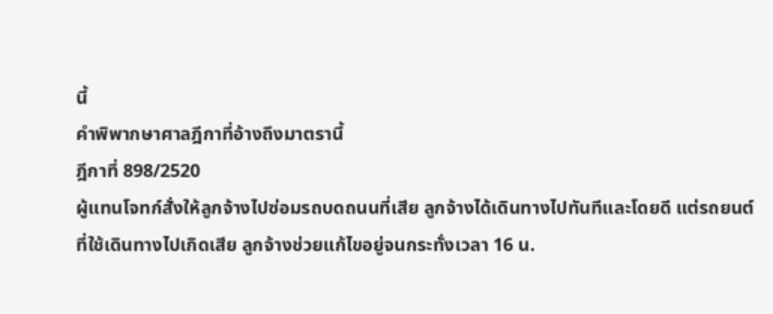นี้
คำพิพากษาศาลฎีกาที่อ้างถึงมาตรานี้
ฎีกาที่ 898/2520
ผู้แทนโจทก์สั่งให้ลูกจ้างไปซ่อมรถบดถนนที่เสีย ลูกจ้างได้เดินทางไปทันทีและโดยดี แต่รถยนต์ที่ใช้เดินทางไปเกิดเสีย ลูกจ้างช่วยแก้ไขอยู่จนกระทั่งเวลา 16 น.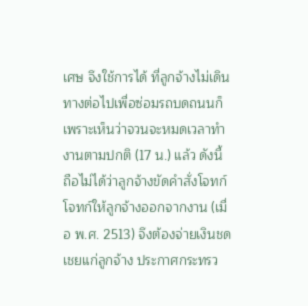เศษ จึงใช้การได้ ที่ลูกจ้างไม่เดินทางต่อไปเพื่อซ่อมรถบดถนนก็เพราะเห็นว่าจวนจะหมดเวลาทำงานตามปกติ (17 น.) แล้ว ดังนี้ ถือไม่ได้ว่าลูกจ้างขัดคำสั่งโจทก์ โจทก์ให้ลูกจ้างออกจากงาน (เมื่อ พ.ศ. 2513) จึงต้องจ่ายเงินชดเชยแก่ลูกจ้าง ประกาศกระทรว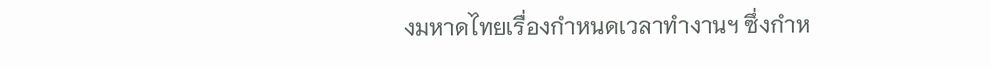งมหาดไทยเรื่องกำหนดเวลาทำงานฯ ซึ่งกำห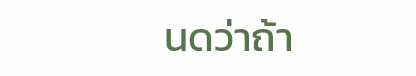นดว่าถ้า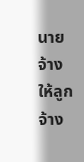นายจ้างให้ลูกจ้าง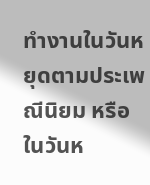ทำงานในวันหยุดตามประเพณีนิยม หรือในวันห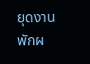ยุดงานพักผ